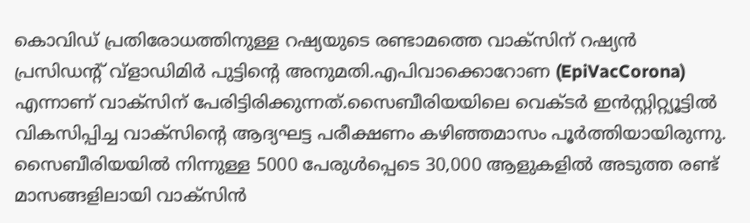കൊവിഡ് പ്രതിരോധത്തിനുള്ള റഷ്യയുടെ രണ്ടാമത്തെ വാക്‌സിന് റഷ്യന്‍ പ്രസിഡന്റ് വ്ളാഡിമിര്‍ പുട്ടിന്റെ അനുമതി.എപിവാക്കൊറോണ (EpiVacCorona) എന്നാണ് വാക്‌സിന് പേരിട്ടിരിക്കുന്നത്.സൈബീരിയയിലെ വെക്ടര്‍ ഇന്‍സ്റ്റിറ്റ്യൂട്ടില്‍ വികസിപ്പിച്ച വാക്‌സിന്റെ ആദ്യഘട്ട പരീക്ഷണം കഴിഞ്ഞമാസം പൂര്‍ത്തിയായിരുന്നു. സൈബീരിയയില്‍ നിന്നുള്ള 5000 പേരുള്‍പ്പെടെ 30,000 ആളുകളില്‍ അടുത്ത രണ്ട് മാസങ്ങളിലായി വാക്‌സിന്‍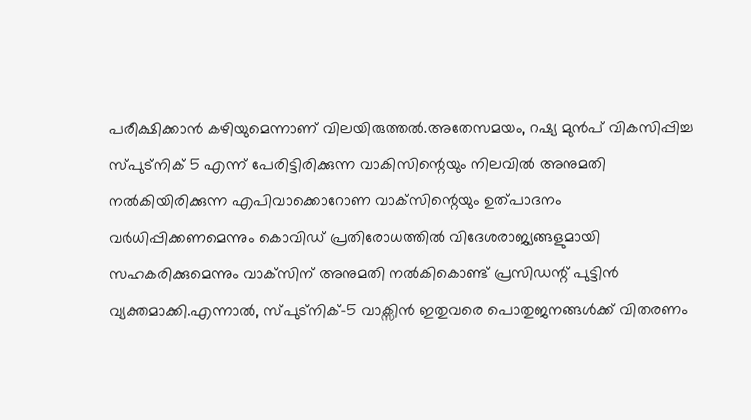പരീക്ഷിക്കാന്‍ കഴിയുമെന്നാണ് വിലയിരുത്തല്‍.അതേസമയം, റഷ്യ മുന്‍പ് വികസിപ്പിച്ച സ്പുട്നിക് 5 എന്ന് പേരിട്ടിരിക്കുന്ന വാകിസിന്റെയും നിലവില്‍ അനുമതി നല്‍കിയിരിക്കുന്ന എപിവാക്കൊറോണ വാക്‌സിന്റെയും ഉത്പാദനം വര്‍ധിപ്പിക്കണമെന്നും കൊവിഡ് പ്രതിരോധത്തില്‍ വിദേശരാജ്യങ്ങളുമായി സഹകരിക്കുമെന്നും വാക്‌സിന് അനുമതി നല്‍കികൊണ്ട് പ്രസിഡന്റ് പുട്ടിന്‍ വ്യക്തമാക്കി.എന്നാല്‍, സ്പുട്നിക്-5 വാക്സിന്‍ ഇതുവരെ പൊതുജനങ്ങള്‍ക്ക് വിതരണം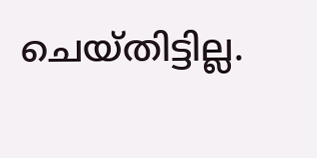ചെയ്തിട്ടില്ല.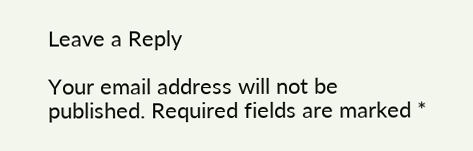Leave a Reply

Your email address will not be published. Required fields are marked *